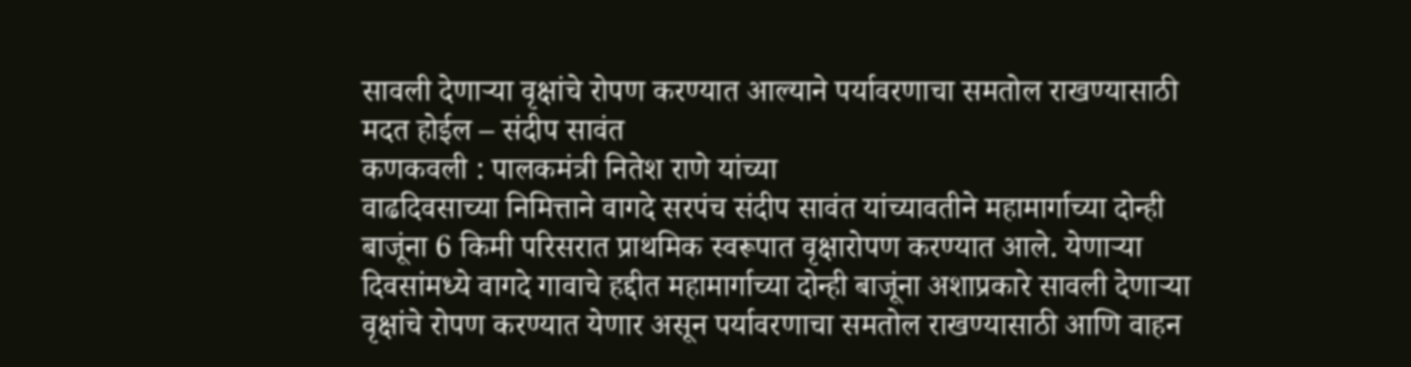सावली देणाऱ्या वृक्षांचे रोपण करण्यात आल्याने पर्यावरणाचा समतोल राखण्यासाठी मदत होईल – संदीप सावंत
कणकवली : पालकमंत्री नितेश राणे यांच्या
वाढदिवसाच्या निमित्ताने वागदे सरपंच संदीप सावंत यांच्यावतीने महामार्गाच्या दोन्ही बाजूंना 6 किमी परिसरात प्राथमिक स्वरूपात वृक्षारोपण करण्यात आले. येणाऱ्या दिवसांमध्ये वागदे गावाचे हद्दीत महामार्गाच्या दोन्ही बाजूंना अशाप्रकारे सावली देणाऱ्या वृक्षांचे रोपण करण्यात येणार असून पर्यावरणाचा समतोल राखण्यासाठी आणि वाहन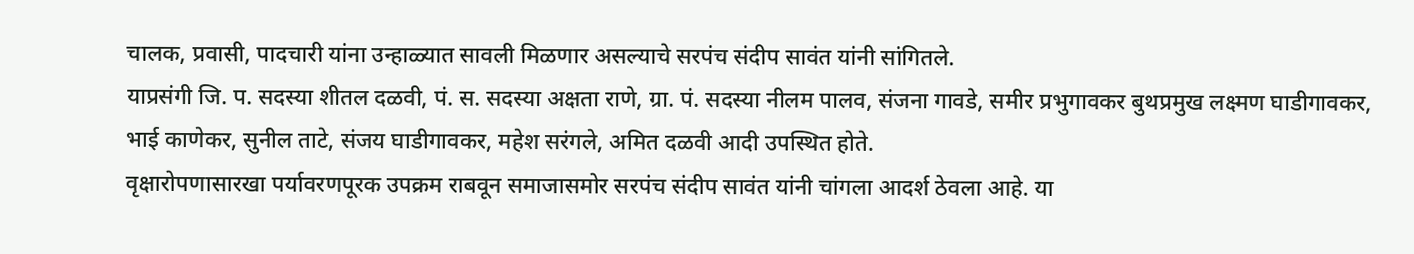चालक, प्रवासी, पादचारी यांना उन्हाळ्यात सावली मिळणार असल्याचे सरपंच संदीप सावंत यांनी सांगितले.
याप्रसंगी जि. प. सदस्या शीतल दळवी, पं. स. सदस्या अक्षता राणे, ग्रा. पं. सदस्या नीलम पालव, संजना गावडे, समीर प्रभुगावकर बुथप्रमुख लक्ष्मण घाडीगावकर, भाई काणेकर, सुनील ताटे, संजय घाडीगावकर, महेश सरंगले, अमित दळवी आदी उपस्थित होते.
वृक्षारोपणासारखा पर्यावरणपूरक उपक्रम राबवून समाजासमोर सरपंच संदीप सावंत यांनी चांगला आदर्श ठेवला आहे. या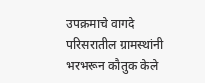उपक्रमाचे वागदे परिसरातील ग्रामस्थांनी भरभरून कौतुक केले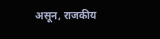असून, राजकीय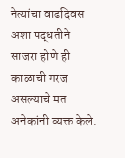नेत्यांचा वाढदिवस अशा पद्धतीने साजरा होणे ही काळाची गरज असल्याचे मत अनेकांनी व्यक्त केले.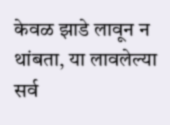केवळ झाडे लावून न थांबता, या लावलेल्या सर्व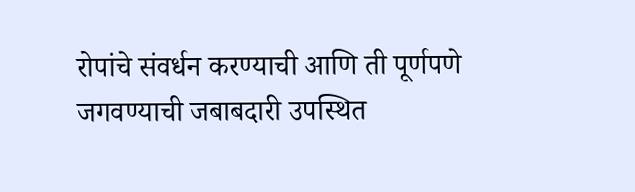रोपांचे संवर्धन करण्याची आणि ती पूर्णपणे जगवण्याची जबाबदारी उपस्थित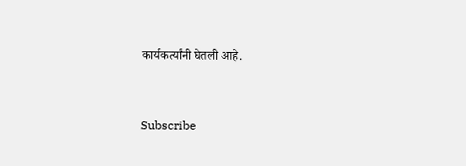कार्यकर्त्यांनी घेतली आहे.


Subscribe